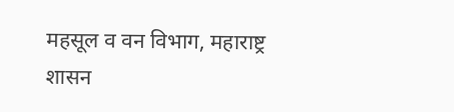महसूल व वन विभाग, महाराष्ट्र शासन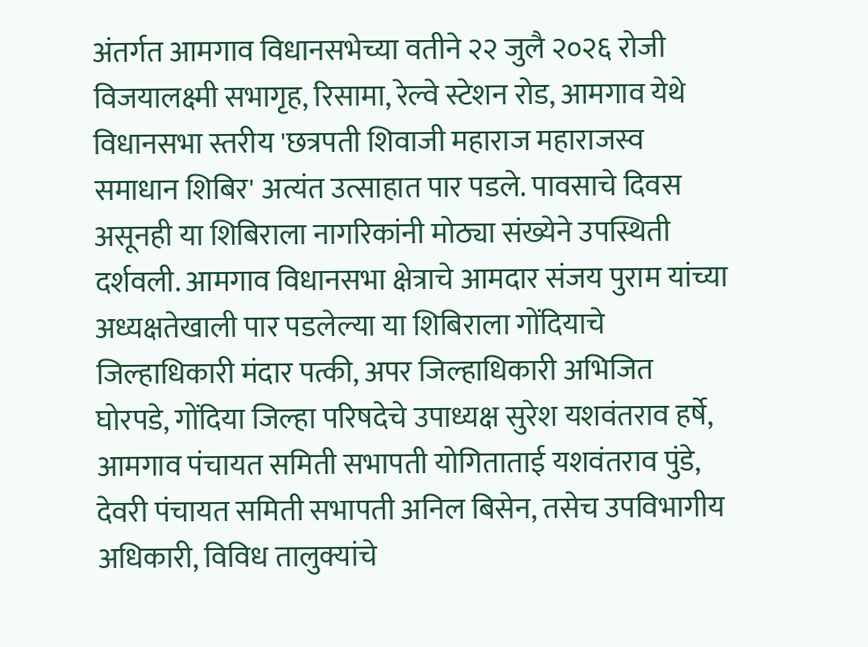अंतर्गत आमगाव विधानसभेच्या वतीने २२ जुलै २०२६ रोजी विजयालक्ष्मी सभागृह, रिसामा, रेल्वे स्टेशन रोड, आमगाव येथे विधानसभा स्तरीय 'छत्रपती शिवाजी महाराज महाराजस्व समाधान शिबिर' अत्यंत उत्साहात पार पडले. पावसाचे दिवस असूनही या शिबिराला नागरिकांनी मोठ्या संख्येने उपस्थिती दर्शवली. आमगाव विधानसभा क्षेत्राचे आमदार संजय पुराम यांच्या अध्यक्षतेखाली पार पडलेल्या या शिबिराला गोंदियाचे जिल्हाधिकारी मंदार पत्की, अपर जिल्हाधिकारी अभिजित घोरपडे, गोंदिया जिल्हा परिषदेचे उपाध्यक्ष सुरेश यशवंतराव हर्षे, आमगाव पंचायत समिती सभापती योगिताताई यशवंतराव पुंडे, देवरी पंचायत समिती सभापती अनिल बिसेन, तसेच उपविभागीय अधिकारी, विविध तालुक्यांचे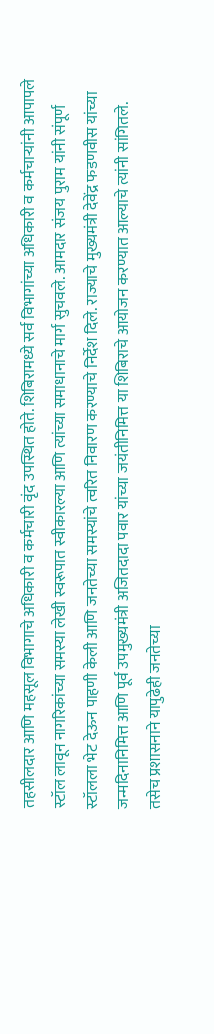तहसीलदार आणि महसूल विभागाचे अधिकारी व कर्मचारी वृंद उपस्थित होते. शिबिरामध्ये सर्व विभागांच्या अधिकारी व कर्मचाऱ्यांनी आपापले स्टॉल लावून नागरिकांच्या समस्या लेखी स्वरूपात स्वीकारल्या आणि त्यांच्या समाधानाचे मार्ग सुचवले. आमदार संजय पुराम यांनी संपूर्ण स्टॉलला भेट देऊन पाहणी केली आणि जनतेच्या समस्यांचे त्वरित निवारण करण्याचे निर्देश दिले. राज्याचे मुख्यमंत्री देवेंद्र फडणवीस यांच्या जन्मदिनानिमित्त आणि पूर्व उपमुख्यमंत्री अजितदादा पवार यांच्या जयंतीनिमित्त या शिबिराचे आयोजन करण्यात आल्याचे त्यांनी सांगितले. तसेच प्रशासनाने यापुढेही जनतेच्या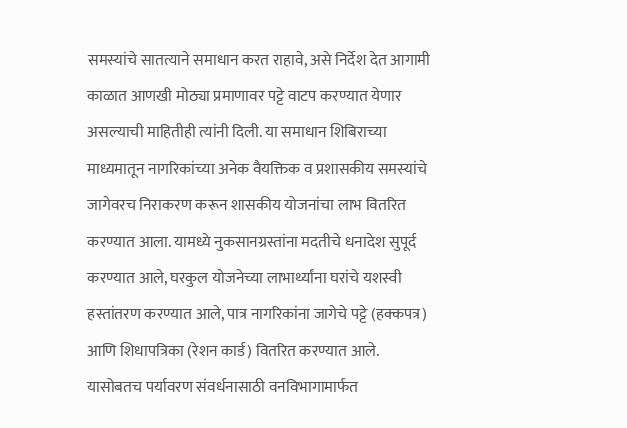समस्यांचे सातत्याने समाधान करत राहावे, असे निर्देश देत आगामी काळात आणखी मोठ्या प्रमाणावर पट्टे वाटप करण्यात येणार असल्याची माहितीही त्यांनी दिली. या समाधान शिबिराच्या माध्यमातून नागरिकांच्या अनेक वैयक्तिक व प्रशासकीय समस्यांचे जागेवरच निराकरण करून शासकीय योजनांचा लाभ वितरित करण्यात आला. यामध्ये नुकसानग्रस्तांना मदतीचे धनादेश सुपूर्द करण्यात आले, घरकुल योजनेच्या लाभार्थ्यांना घरांचे यशस्वी हस्तांतरण करण्यात आले, पात्र नागरिकांना जागेचे पट्टे (हक्कपत्र) आणि शिधापत्रिका (रेशन कार्ड) वितरित करण्यात आले. यासोबतच पर्यावरण संवर्धनासाठी वनविभागामार्फत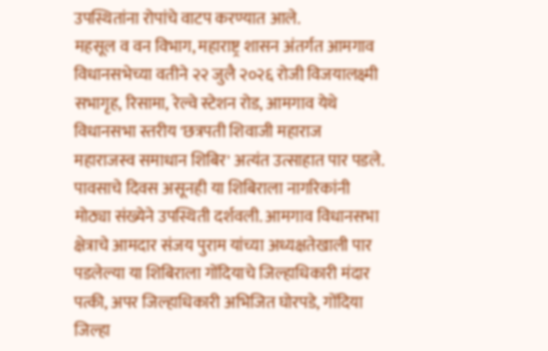उपस्थितांना रोपांचे वाटप करण्यात आले.
महसूल व वन विभाग, महाराष्ट्र शासन अंतर्गत आमगाव विधानसभेच्या वतीने २२ जुलै २०२६ रोजी विजयालक्ष्मी सभागृह, रिसामा, रेल्वे स्टेशन रोड, आमगाव येथे विधानसभा स्तरीय 'छत्रपती शिवाजी महाराज महाराजस्व समाधान शिबिर' अत्यंत उत्साहात पार पडले. पावसाचे दिवस असूनही या शिबिराला नागरिकांनी मोठ्या संख्येने उपस्थिती दर्शवली. आमगाव विधानसभा क्षेत्राचे आमदार संजय पुराम यांच्या अध्यक्षतेखाली पार पडलेल्या या शिबिराला गोंदियाचे जिल्हाधिकारी मंदार पत्की, अपर जिल्हाधिकारी अभिजित घोरपडे, गोंदिया जिल्हा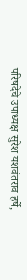परिषदेचे उपाध्यक्ष सुरेश यशवंतराव हर्षे,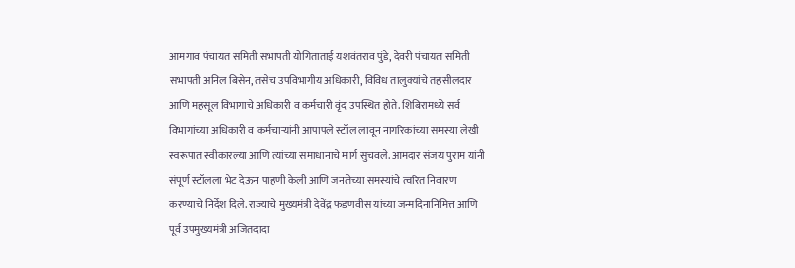आमगाव पंचायत समिती सभापती योगिताताई यशवंतराव पुंडे, देवरी पंचायत समिती सभापती अनिल बिसेन, तसेच उपविभागीय अधिकारी, विविध तालुक्यांचे तहसीलदार आणि महसूल विभागाचे अधिकारी व कर्मचारी वृंद उपस्थित होते. शिबिरामध्ये सर्व विभागांच्या अधिकारी व कर्मचाऱ्यांनी आपापले स्टॉल लावून नागरिकांच्या समस्या लेखी स्वरूपात स्वीकारल्या आणि त्यांच्या समाधानाचे मार्ग सुचवले. आमदार संजय पुराम यांनी संपूर्ण स्टॉलला भेट देऊन पाहणी केली आणि जनतेच्या समस्यांचे त्वरित निवारण करण्याचे निर्देश दिले. राज्याचे मुख्यमंत्री देवेंद्र फडणवीस यांच्या जन्मदिनानिमित्त आणि पूर्व उपमुख्यमंत्री अजितदादा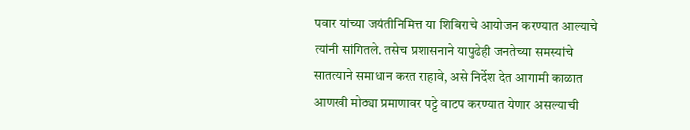पवार यांच्या जयंतीनिमित्त या शिबिराचे आयोजन करण्यात आल्याचे त्यांनी सांगितले. तसेच प्रशासनाने यापुढेही जनतेच्या समस्यांचे सातत्याने समाधान करत राहावे, असे निर्देश देत आगामी काळात आणखी मोठ्या प्रमाणावर पट्टे वाटप करण्यात येणार असल्याची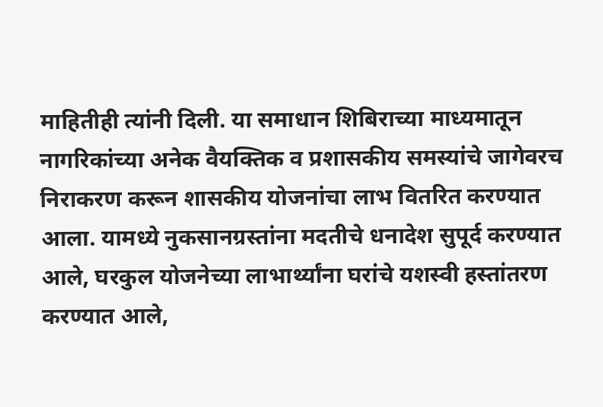माहितीही त्यांनी दिली. या समाधान शिबिराच्या माध्यमातून नागरिकांच्या अनेक वैयक्तिक व प्रशासकीय समस्यांचे जागेवरच निराकरण करून शासकीय योजनांचा लाभ वितरित करण्यात आला. यामध्ये नुकसानग्रस्तांना मदतीचे धनादेश सुपूर्द करण्यात आले, घरकुल योजनेच्या लाभार्थ्यांना घरांचे यशस्वी हस्तांतरण करण्यात आले,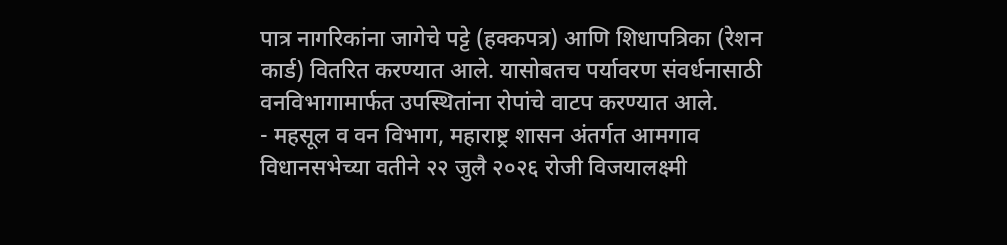पात्र नागरिकांना जागेचे पट्टे (हक्कपत्र) आणि शिधापत्रिका (रेशन कार्ड) वितरित करण्यात आले. यासोबतच पर्यावरण संवर्धनासाठी वनविभागामार्फत उपस्थितांना रोपांचे वाटप करण्यात आले.
- महसूल व वन विभाग, महाराष्ट्र शासन अंतर्गत आमगाव विधानसभेच्या वतीने २२ जुलै २०२६ रोजी विजयालक्ष्मी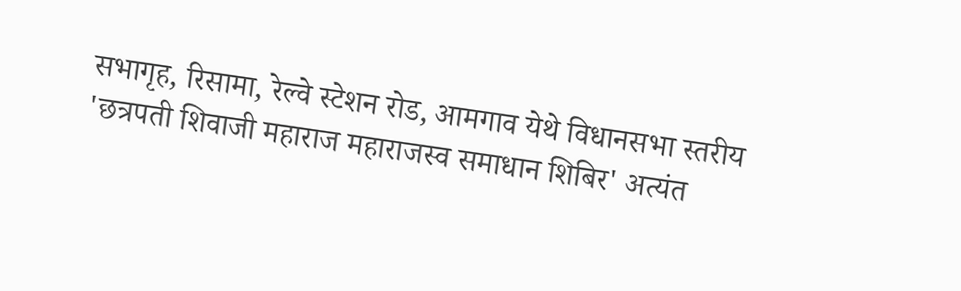सभागृह, रिसामा, रेल्वे स्टेशन रोड, आमगाव येथे विधानसभा स्तरीय 'छत्रपती शिवाजी महाराज महाराजस्व समाधान शिबिर' अत्यंत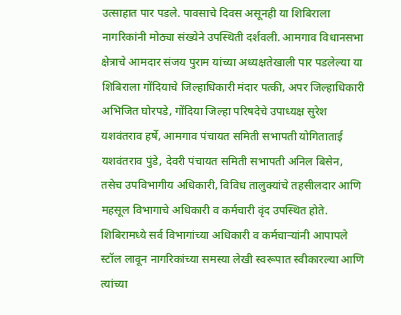उत्साहात पार पडले. पावसाचे दिवस असूनही या शिबिराला नागरिकांनी मोठ्या संख्येने उपस्थिती दर्शवली. आमगाव विधानसभा क्षेत्राचे आमदार संजय पुराम यांच्या अध्यक्षतेखाली पार पडलेल्या या शिबिराला गोंदियाचे जिल्हाधिकारी मंदार पत्की, अपर जिल्हाधिकारी अभिजित घोरपडे, गोंदिया जिल्हा परिषदेचे उपाध्यक्ष सुरेश यशवंतराव हर्षे, आमगाव पंचायत समिती सभापती योगिताताई यशवंतराव पुंडे, देवरी पंचायत समिती सभापती अनिल बिसेन, तसेच उपविभागीय अधिकारी, विविध तालुक्यांचे तहसीलदार आणि महसूल विभागाचे अधिकारी व कर्मचारी वृंद उपस्थित होते. शिबिरामध्ये सर्व विभागांच्या अधिकारी व कर्मचाऱ्यांनी आपापले स्टॉल लावून नागरिकांच्या समस्या लेखी स्वरूपात स्वीकारल्या आणि त्यांच्या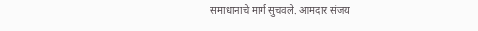समाधानाचे मार्ग सुचवले. आमदार संजय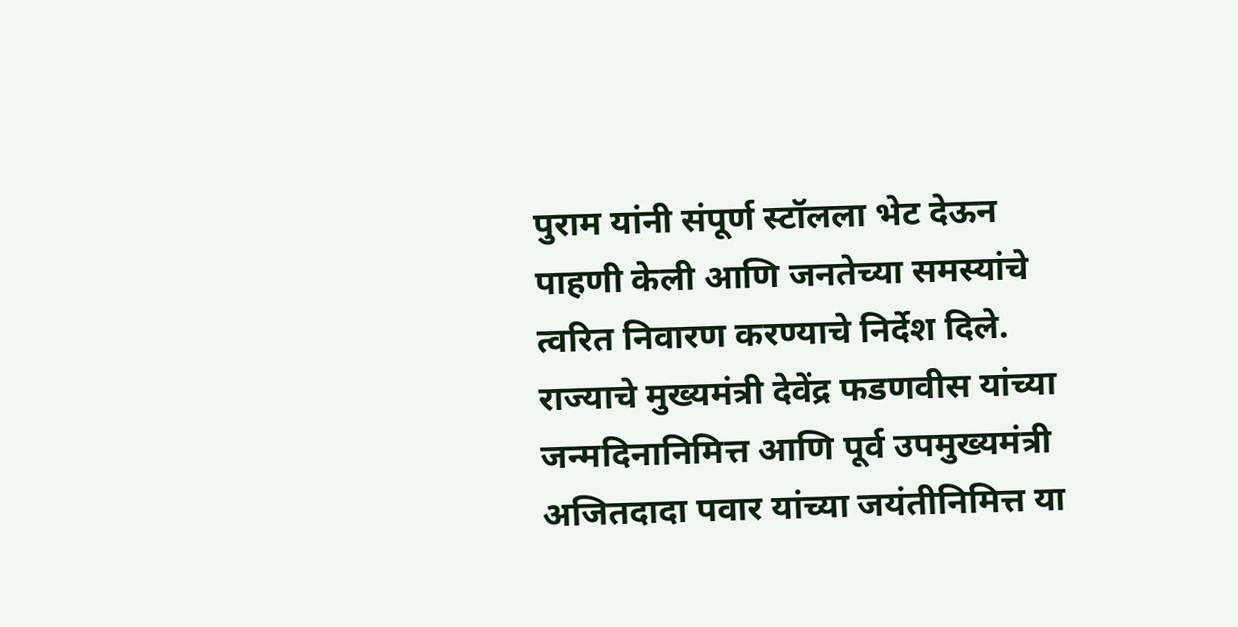पुराम यांनी संपूर्ण स्टॉलला भेट देऊन पाहणी केली आणि जनतेच्या समस्यांचे त्वरित निवारण करण्याचे निर्देश दिले. राज्याचे मुख्यमंत्री देवेंद्र फडणवीस यांच्या जन्मदिनानिमित्त आणि पूर्व उपमुख्यमंत्री अजितदादा पवार यांच्या जयंतीनिमित्त या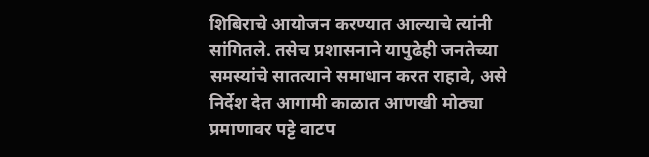शिबिराचे आयोजन करण्यात आल्याचे त्यांनी सांगितले. तसेच प्रशासनाने यापुढेही जनतेच्या समस्यांचे सातत्याने समाधान करत राहावे, असे निर्देश देत आगामी काळात आणखी मोठ्या प्रमाणावर पट्टे वाटप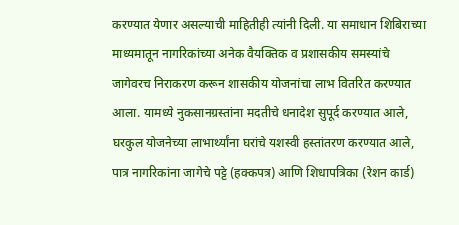करण्यात येणार असल्याची माहितीही त्यांनी दिली. या समाधान शिबिराच्या माध्यमातून नागरिकांच्या अनेक वैयक्तिक व प्रशासकीय समस्यांचे जागेवरच निराकरण करून शासकीय योजनांचा लाभ वितरित करण्यात आला. यामध्ये नुकसानग्रस्तांना मदतीचे धनादेश सुपूर्द करण्यात आले, घरकुल योजनेच्या लाभार्थ्यांना घरांचे यशस्वी हस्तांतरण करण्यात आले, पात्र नागरिकांना जागेचे पट्टे (हक्कपत्र) आणि शिधापत्रिका (रेशन कार्ड)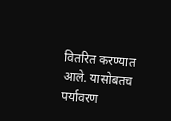वितरित करण्यात आले. यासोबतच पर्यावरण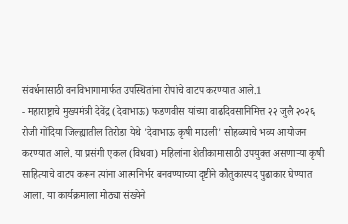संवर्धनासाठी वनविभागामार्फत उपस्थितांना रोपांचे वाटप करण्यात आले.1
- महाराष्ट्राचे मुख्यमंत्री देवेंद्र (देवाभाऊ) फडणवीस यांच्या वाढदिवसानिमित्त २२ जुलै २०२६ रोजी गोंदिया जिल्ह्यातील तिरोडा येथे 'देवाभाऊ कृषी माउली' सोहळ्याचे भव्य आयोजन करण्यात आले. या प्रसंगी एकल (विधवा) महिलांना शेतीकामासाठी उपयुक्त असणाऱ्या कृषी साहित्याचे वाटप करून त्यांना आत्मनिर्भर बनवण्याच्या दृष्टीने कौतुकास्पद पुढाकार घेण्यात आला. या कार्यक्रमाला मोठ्या संख्येने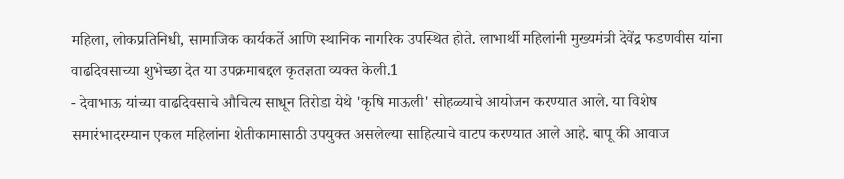महिला, लोकप्रतिनिधी, सामाजिक कार्यकर्ते आणि स्थानिक नागरिक उपस्थित होते. लाभार्थी महिलांनी मुख्यमंत्री देवेंद्र फडणवीस यांना वाढदिवसाच्या शुभेच्छा देत या उपक्रमाबद्दल कृतज्ञता व्यक्त केली.1
- देवाभाऊ यांच्या वाढदिवसाचे औचित्य साधून तिरोडा येथे 'कृषि माऊली' सोहळ्याचे आयोजन करण्यात आले. या विशेष समारंभादरम्यान एकल महिलांना शेतीकामासाठी उपयुक्त असलेल्या साहित्याचे वाटप करण्यात आले आहे. बापू की आवाज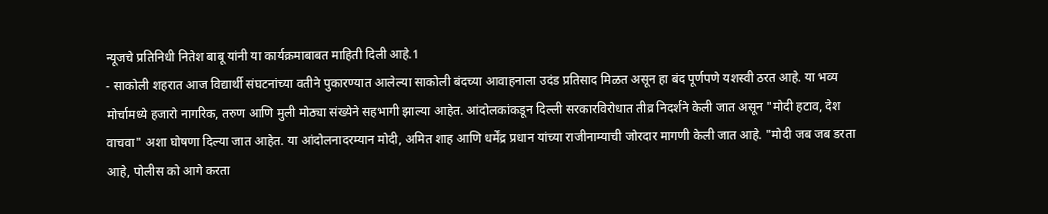न्यूजचे प्रतिनिधी नितेश बाबू यांनी या कार्यक्रमाबाबत माहिती दिली आहे.1
- साकोली शहरात आज विद्यार्थी संघटनांच्या वतीने पुकारण्यात आलेल्या साकोली बंदच्या आवाहनाला उदंड प्रतिसाद मिळत असून हा बंद पूर्णपणे यशस्वी ठरत आहे. या भव्य मोर्चामध्ये हजारो नागरिक, तरुण आणि मुली मोठ्या संख्येने सहभागी झाल्या आहेत. आंदोलकांकडून दिल्ली सरकारविरोधात तीव्र निदर्शने केली जात असून "मोदी हटाव, देश वाचवा" अशा घोषणा दिल्या जात आहेत. या आंदोलनादरम्यान मोदी, अमित शाह आणि धर्मेंद्र प्रधान यांच्या राजीनाम्याची जोरदार मागणी केली जात आहे. "मोदी जब जब डरता आहे, पोलीस को आगे करता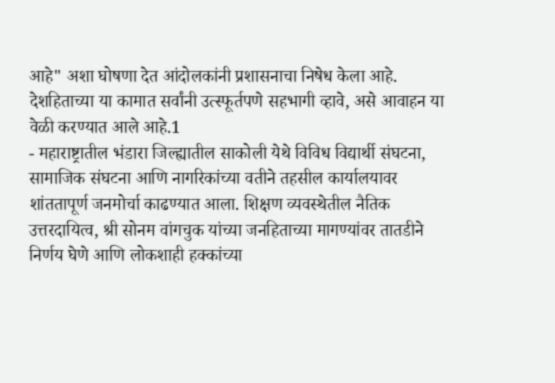आहे" अशा घोषणा देत आंदोलकांनी प्रशासनाचा निषेध केला आहे. देशहिताच्या या कामात सर्वांनी उत्स्फूर्तपणे सहभागी व्हावे, असे आवाहन या वेळी करण्यात आले आहे.1
- महाराष्ट्रातील भंडारा जिल्ह्यातील साकोली येथे विविध विद्यार्थी संघटना, सामाजिक संघटना आणि नागरिकांच्या वतीने तहसील कार्यालयावर शांततापूर्ण जनमोर्चा काढण्यात आला. शिक्षण व्यवस्थेतील नैतिक उत्तरदायित्व, श्री सोनम वांगचुक यांच्या जनहिताच्या मागण्यांवर तातडीने निर्णय घेणे आणि लोकशाही हक्कांच्या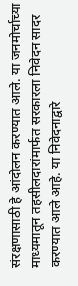संरक्षणासाठी हे आंदोलन करण्यात आले. या जनमोर्चाच्या माध्यमातून तहसीलदारांमार्फत सरकारला निवेदन सादर करण्यात आले आहे. या निवेदनाद्वारे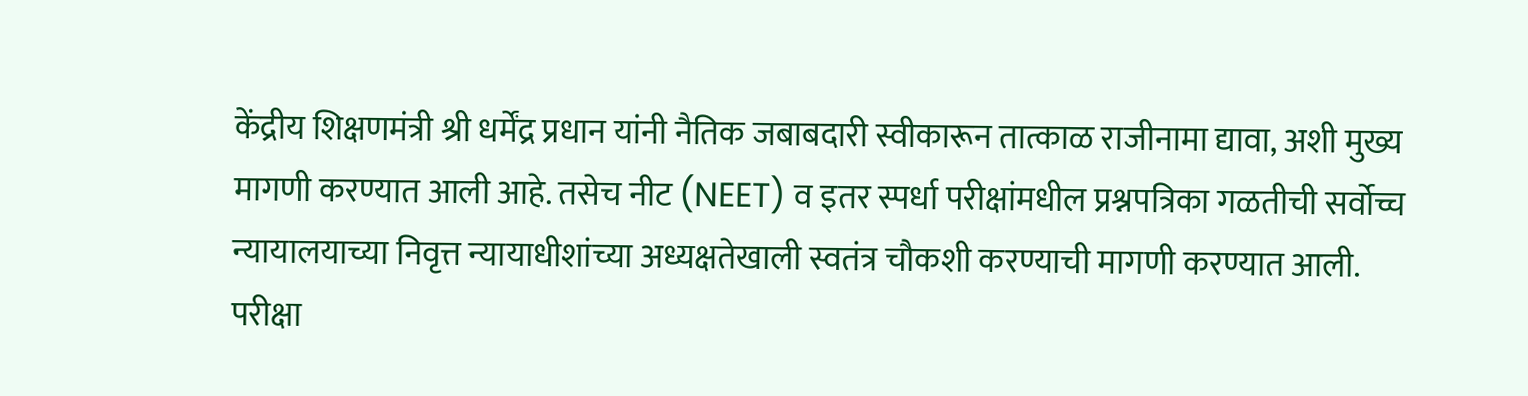केंद्रीय शिक्षणमंत्री श्री धर्मेंद्र प्रधान यांनी नैतिक जबाबदारी स्वीकारून तात्काळ राजीनामा द्यावा, अशी मुख्य मागणी करण्यात आली आहे. तसेच नीट (NEET) व इतर स्पर्धा परीक्षांमधील प्रश्नपत्रिका गळतीची सर्वोच्च न्यायालयाच्या निवृत्त न्यायाधीशांच्या अध्यक्षतेखाली स्वतंत्र चौकशी करण्याची मागणी करण्यात आली. परीक्षा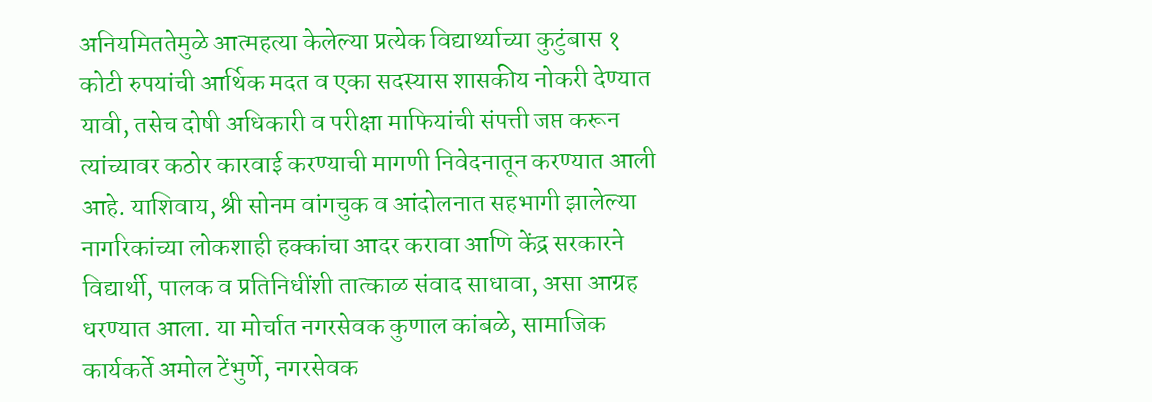अनियमिततेमुळे आत्महत्या केलेल्या प्रत्येक विद्यार्थ्याच्या कुटुंबास १ कोटी रुपयांची आर्थिक मदत व एका सदस्यास शासकीय नोकरी देण्यात यावी, तसेच दोषी अधिकारी व परीक्षा माफियांची संपत्ती जप्त करून त्यांच्यावर कठोर कारवाई करण्याची मागणी निवेदनातून करण्यात आली आहे. याशिवाय, श्री सोनम वांगचुक व आंदोलनात सहभागी झालेल्या नागरिकांच्या लोकशाही हक्कांचा आदर करावा आणि केंद्र सरकारने विद्यार्थी, पालक व प्रतिनिधींशी तात्काळ संवाद साधावा, असा आग्रह धरण्यात आला. या मोर्चात नगरसेवक कुणाल कांबळे, सामाजिक कार्यकर्ते अमोल टेंभुर्णे, नगरसेवक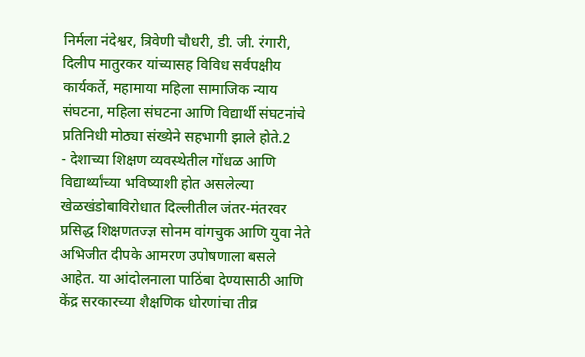निर्मला नंदेश्वर, त्रिवेणी चौधरी, डी. जी. रंगारी, दिलीप मातुरकर यांच्यासह विविध सर्वपक्षीय कार्यकर्ते, महामाया महिला सामाजिक न्याय संघटना, महिला संघटना आणि विद्यार्थी संघटनांचे प्रतिनिधी मोठ्या संख्येने सहभागी झाले होते.2
- देशाच्या शिक्षण व्यवस्थेतील गोंधळ आणि विद्यार्थ्यांच्या भविष्याशी होत असलेल्या खेळखंडोबाविरोधात दिल्लीतील जंतर-मंतरवर प्रसिद्ध शिक्षणतज्ज्ञ सोनम वांगचुक आणि युवा नेते अभिजीत दीपके आमरण उपोषणाला बसले आहेत. या आंदोलनाला पाठिंबा देण्यासाठी आणि केंद्र सरकारच्या शैक्षणिक धोरणांचा तीव्र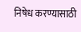निषेध करण्यासाठी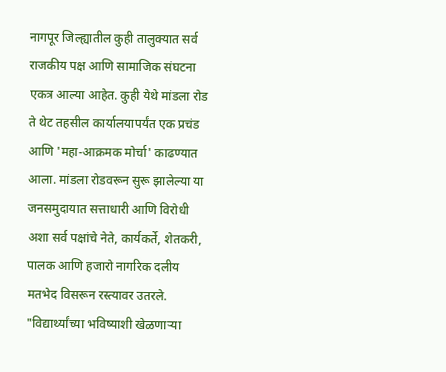नागपूर जिल्ह्यातील कुही तालुक्यात सर्व राजकीय पक्ष आणि सामाजिक संघटना एकत्र आल्या आहेत. कुही येथे मांडला रोड ते थेट तहसील कार्यालयापर्यंत एक प्रचंड आणि 'महा-आक्रमक मोर्चा' काढण्यात आला. मांडला रोडवरून सुरू झालेल्या या जनसमुदायात सत्ताधारी आणि विरोधी अशा सर्व पक्षांचे नेते, कार्यकर्ते, शेतकरी, पालक आणि हजारो नागरिक दलीय मतभेद विसरून रस्त्यावर उतरले. "विद्यार्थ्यांच्या भविष्याशी खेळणाऱ्या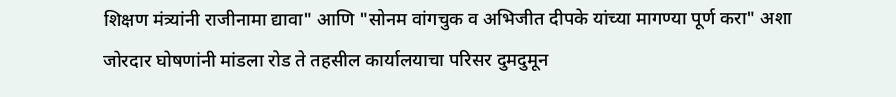शिक्षण मंत्र्यांनी राजीनामा द्यावा" आणि "सोनम वांगचुक व अभिजीत दीपके यांच्या मागण्या पूर्ण करा" अशा जोरदार घोषणांनी मांडला रोड ते तहसील कार्यालयाचा परिसर दुमदुमून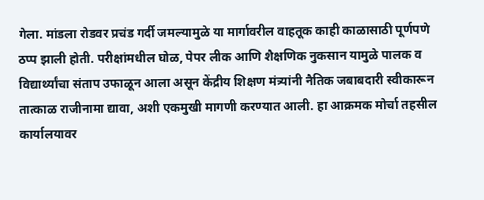गेला. मांडला रोडवर प्रचंड गर्दी जमल्यामुळे या मार्गावरील वाहतूक काही काळासाठी पूर्णपणे ठप्प झाली होती. परीक्षांमधील घोळ, पेपर लीक आणि शैक्षणिक नुकसान यामुळे पालक व विद्यार्थ्यांचा संताप उफाळून आला असून केंद्रीय शिक्षण मंत्र्यांनी नैतिक जबाबदारी स्वीकारून तात्काळ राजीनामा द्यावा, अशी एकमुखी मागणी करण्यात आली. हा आक्रमक मोर्चा तहसील कार्यालयावर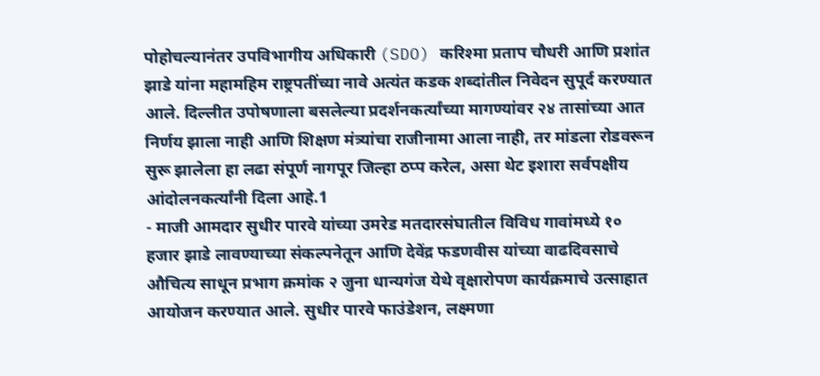पोहोचल्यानंतर उपविभागीय अधिकारी (SDO) करिश्मा प्रताप चौधरी आणि प्रशांत झाडे यांना महामहिम राष्ट्रपतींच्या नावे अत्यंत कडक शब्दांतील निवेदन सुपूर्द करण्यात आले. दिल्लीत उपोषणाला बसलेल्या प्रदर्शनकर्त्यांच्या मागण्यांवर २४ तासांच्या आत निर्णय झाला नाही आणि शिक्षण मंत्र्यांचा राजीनामा आला नाही, तर मांडला रोडवरून सुरू झालेला हा लढा संपूर्ण नागपूर जिल्हा ठप्प करेल, असा थेट इशारा सर्वपक्षीय आंदोलनकर्त्यांनी दिला आहे.1
- माजी आमदार सुधीर पारवे यांच्या उमरेड मतदारसंघातील विविध गावांमध्ये १० हजार झाडे लावण्याच्या संकल्पनेतून आणि देवेंद्र फडणवीस यांच्या वाढदिवसाचे औचित्य साधून प्रभाग क्रमांक २ जुना धान्यगंज येथे वृक्षारोपण कार्यक्रमाचे उत्साहात आयोजन करण्यात आले. सुधीर पारवे फाउंडेशन, लक्ष्मणा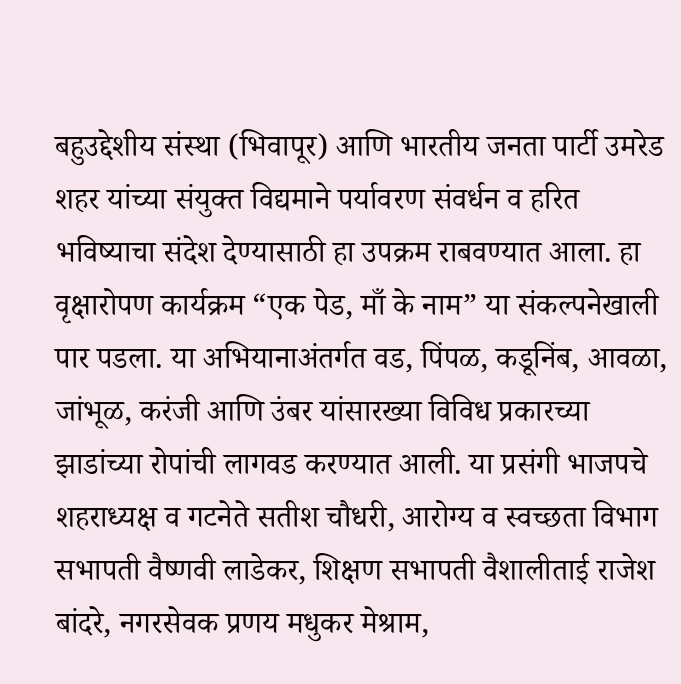बहुउद्देशीय संस्था (भिवापूर) आणि भारतीय जनता पार्टी उमरेड शहर यांच्या संयुक्त विद्यमाने पर्यावरण संवर्धन व हरित भविष्याचा संदेश देण्यासाठी हा उपक्रम राबवण्यात आला. हा वृक्षारोपण कार्यक्रम “एक पेड, माँ के नाम” या संकल्पनेखाली पार पडला. या अभियानाअंतर्गत वड, पिंपळ, कडूनिंब, आवळा, जांभूळ, करंजी आणि उंबर यांसारख्या विविध प्रकारच्या झाडांच्या रोपांची लागवड करण्यात आली. या प्रसंगी भाजपचे शहराध्यक्ष व गटनेते सतीश चौधरी, आरोग्य व स्वच्छता विभाग सभापती वैष्णवी लाडेकर, शिक्षण सभापती वैशालीताई राजेश बांदरे, नगरसेवक प्रणय मधुकर मेश्राम,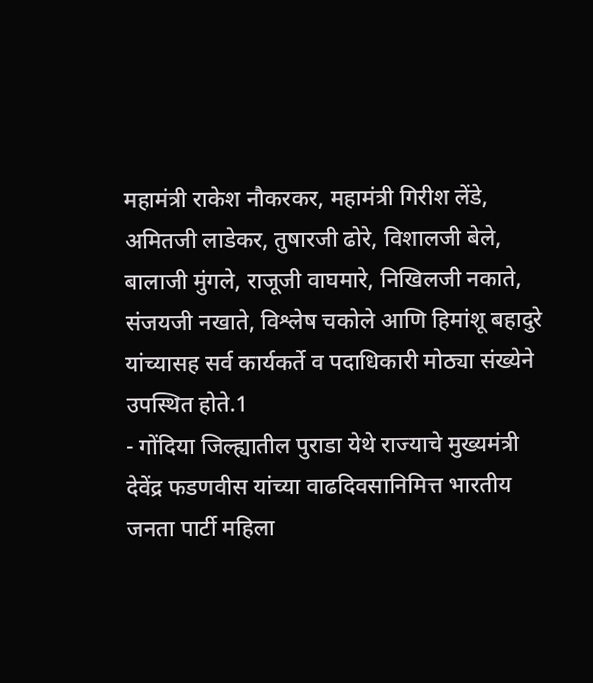महामंत्री राकेश नौकरकर, महामंत्री गिरीश लेंडे, अमितजी लाडेकर, तुषारजी ढोरे, विशालजी बेले, बालाजी मुंगले, राजूजी वाघमारे, निखिलजी नकाते, संजयजी नखाते, विश्लेष चकोले आणि हिमांशू बहादुरे यांच्यासह सर्व कार्यकर्ते व पदाधिकारी मोठ्या संख्येने उपस्थित होते.1
- गोंदिया जिल्ह्यातील पुराडा येथे राज्याचे मुख्यमंत्री देवेंद्र फडणवीस यांच्या वाढदिवसानिमित्त भारतीय जनता पार्टी महिला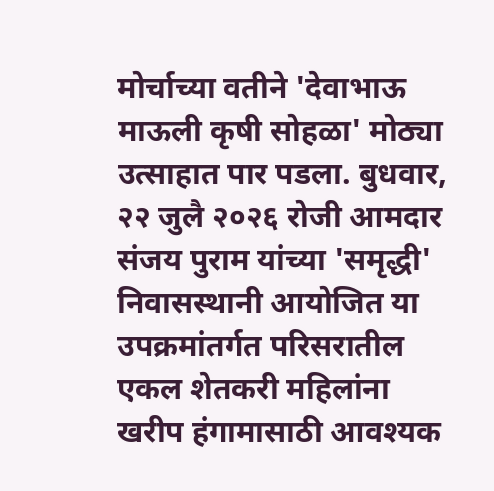मोर्चाच्या वतीने 'देवाभाऊ माऊली कृषी सोहळा' मोठ्या उत्साहात पार पडला. बुधवार, २२ जुलै २०२६ रोजी आमदार संजय पुराम यांच्या 'समृद्धी' निवासस्थानी आयोजित या उपक्रमांतर्गत परिसरातील एकल शेतकरी महिलांना खरीप हंगामासाठी आवश्यक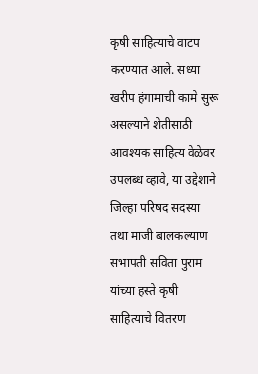कृषी साहित्याचे वाटप करण्यात आले. सध्या खरीप हंगामाची कामे सुरू असल्याने शेतीसाठी आवश्यक साहित्य वेळेवर उपलब्ध व्हावे, या उद्देशाने जिल्हा परिषद सदस्या तथा माजी बालकल्याण सभापती सविता पुराम यांच्या हस्ते कृषी साहित्याचे वितरण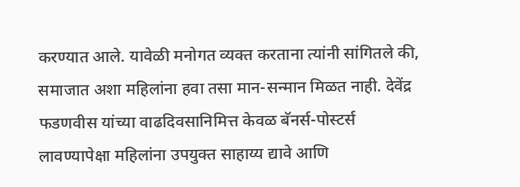करण्यात आले. यावेळी मनोगत व्यक्त करताना त्यांनी सांगितले की, समाजात अशा महिलांना हवा तसा मान-सन्मान मिळत नाही. देवेंद्र फडणवीस यांच्या वाढदिवसानिमित्त केवळ बॅनर्स-पोस्टर्स लावण्यापेक्षा महिलांना उपयुक्त साहाय्य द्यावे आणि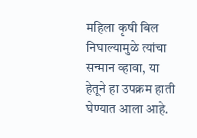महिला कृषी बिल निघाल्यामुळे त्यांचा सन्मान व्हावा, या हेतूने हा उपक्रम हाती घेण्यात आला आहे.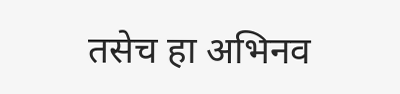तसेच हा अभिनव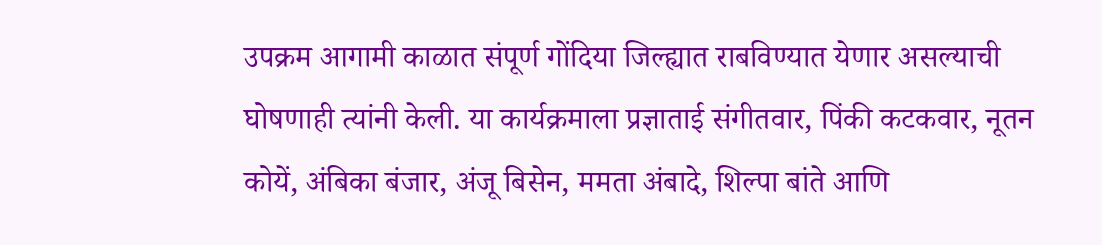उपक्रम आगामी काळात संपूर्ण गोंदिया जिल्ह्यात राबविण्यात येणार असल्याची घोषणाही त्यांनी केली. या कार्यक्रमाला प्रज्ञाताई संगीतवार, पिंकी कटकवार, नूतन कोयें, अंबिका बंजार, अंजू बिसेन, ममता अंबादे, शिल्पा बांते आणि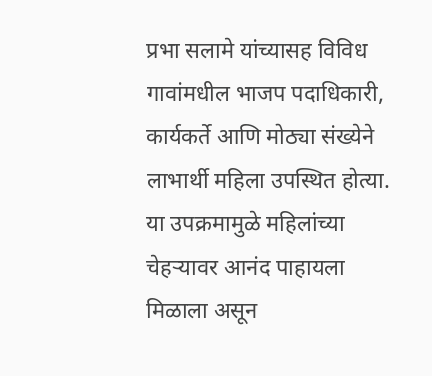प्रभा सलामे यांच्यासह विविध गावांमधील भाजप पदाधिकारी, कार्यकर्ते आणि मोठ्या संख्येने लाभार्थी महिला उपस्थित होत्या. या उपक्रमामुळे महिलांच्या चेहऱ्यावर आनंद पाहायला मिळाला असून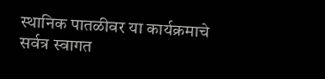स्थानिक पातळीवर या कार्यक्रमाचे सर्वत्र स्वागत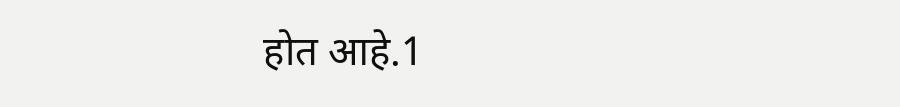होत आहे.1